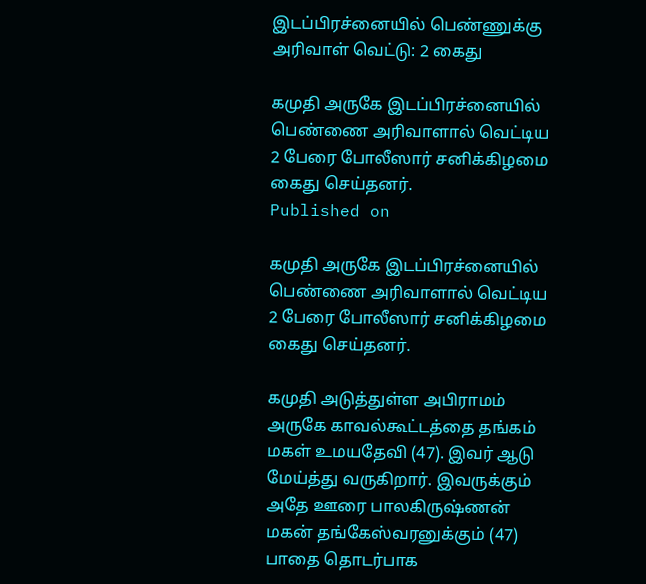இடப்பிரச்னையில் பெண்ணுக்கு அரிவாள் வெட்டு: 2 கைது

கமுதி அருகே இடப்பிரச்னையில் பெண்ணை அரிவாளால் வெட்டிய 2 பேரை போலீஸார் சனிக்கிழமை கைது செய்தனர்.
Published on

கமுதி அருகே இடப்பிரச்னையில் பெண்ணை அரிவாளால் வெட்டிய 2 பேரை போலீஸார் சனிக்கிழமை கைது செய்தனர்.

கமுதி அடுத்துள்ள அபிராமம் அருகே காவல்கூட்டத்தை தங்கம் மகள் உமயதேவி (47). இவர் ஆடு மேய்த்து வருகிறார். இவருக்கும் அதே ஊரை பாலகிருஷ்ணன் மகன் தங்கேஸ்வரனுக்கும் (47) பாதை தொடர்பாக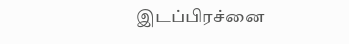இடப்பிரச்னை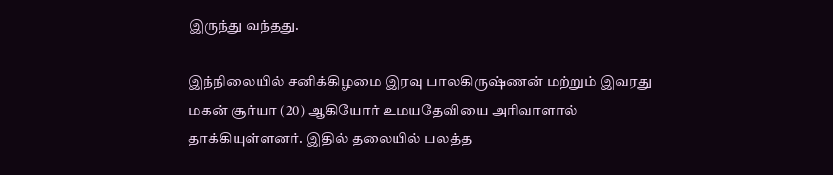இருந்து வந்தது.

இந்நிலையில் சனிக்கிழமை இரவு பாலகிருஷ்ணன் மற்றும் இவரது மகன் சூர்யா (20) ஆகியோர் உமயதேவியை அரிவாளால் தாக்கியுள்ளனர். இதில் தலையில் பலத்த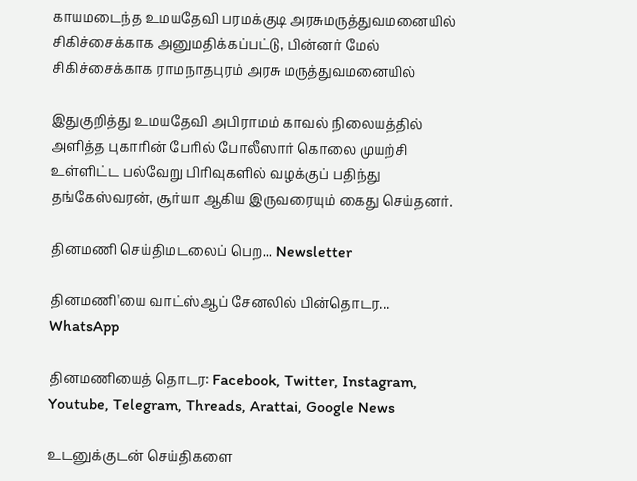காயமடைந்த உமயதேவி பரமக்குடி அரசுமருத்துவமனையில் சிகிச்சைக்காக அனுமதிக்கப்பட்டு, பின்னர் மேல் சிகிச்சைக்காக ராமநாதபுரம் அரசு மருத்துவமனையில்

இதுகுறித்து உமயதேவி அபிராமம் காவல் நிலையத்தில் அளித்த புகாரின் பேரில் போலீஸார் கொலை முயற்சி உள்ளிட்ட பல்வேறு பிரிவுகளில் வழக்குப் பதிந்து தங்கேஸ்வரன், சூர்யா ஆகிய இருவரையும் கைது செய்தனர்.

தினமணி செய்திமடலைப் பெற... Newsletter

தினமணி'யை வாட்ஸ்ஆப் சேனலில் பின்தொடர... WhatsApp

தினமணியைத் தொடர: Facebook, Twitter, Instagram, Youtube, Telegram, Threads, Arattai, Google News

உடனுக்குடன் செய்திகளை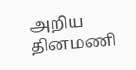அறிய தினமணி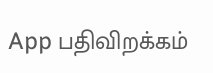App பதிவிறக்கம்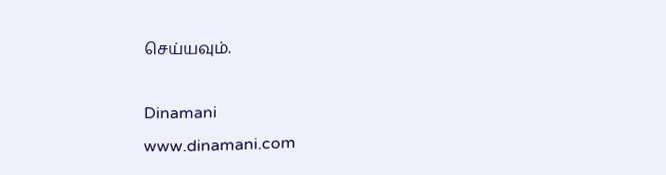செய்யவும்.

Dinamani
www.dinamani.com